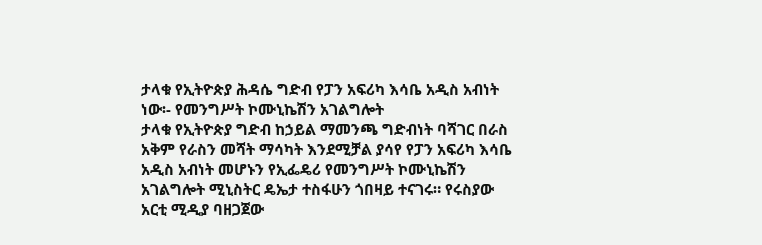ታላቁ የኢትዮጵያ ሕዳሴ ግድብ የፓን አፍሪካ እሳቤ አዲስ አብነት ነው፡- የመንግሥት ኮሙኒኬሽን አገልግሎት
ታላቁ የኢትዮጵያ ግድብ ከኃይል ማመንጫ ግድብነት ባሻገር በራስ አቅም የራስን መሻት ማሳካት እንደሚቻል ያሳየ የፓን አፍሪካ እሳቤ አዲስ አብነት መሆኑን የኢፌዴሪ የመንግሥት ኮሙኒኬሽን አገልግሎት ሚኒስትር ዴኤታ ተስፋሁን ጎበዛይ ተናገሩ። የሩስያው አርቲ ሚዲያ ባዘጋጀው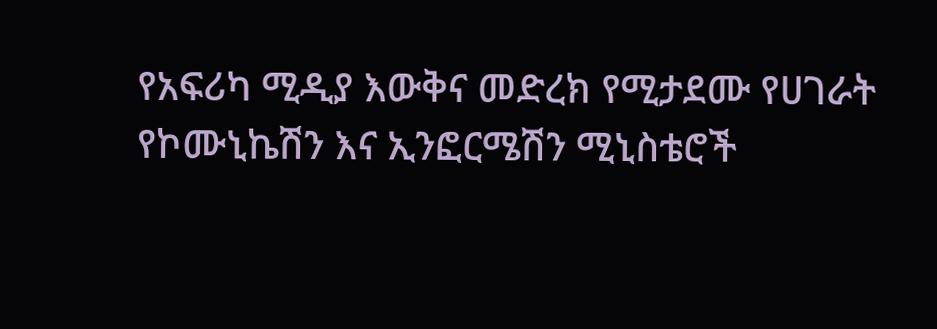የአፍሪካ ሚዲያ እውቅና መድረክ የሚታደሙ የሀገራት የኮሙኒኬሽን እና ኢንፎርሜሽን ሚኒስቴሮች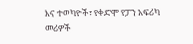እና ተወካዮች፣ የቀድሞ የፓን አፍሪካ መሪዎች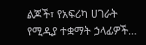ልጆች፣ የአፍሪካ ሀገራት የሚዲያ ተቋማት ኃላፊዎች…